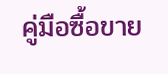คู่มือซื้อขาย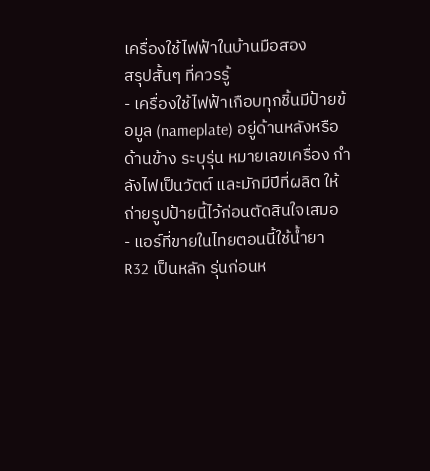เครื่องใช้ไฟฟ้าในบ้านมือสอง
สรุปสั้นๆ ที่ควรรู้
- เครื่องใช้ไฟฟ้าเกือบทุกชิ้นมีป้ายข้อมูล (nameplate) อยู่ด้านหลังหรือด้านข้าง ระบุรุ่น หมายเลขเครื่อง กำลังไฟเป็นวัตต์ และมักมีปีที่ผลิต ให้ถ่ายรูปป้ายนี้ไว้ก่อนตัดสินใจเสมอ
- แอร์ที่ขายในไทยตอนนี้ใช้น้ำยา R32 เป็นหลัก รุ่นก่อนห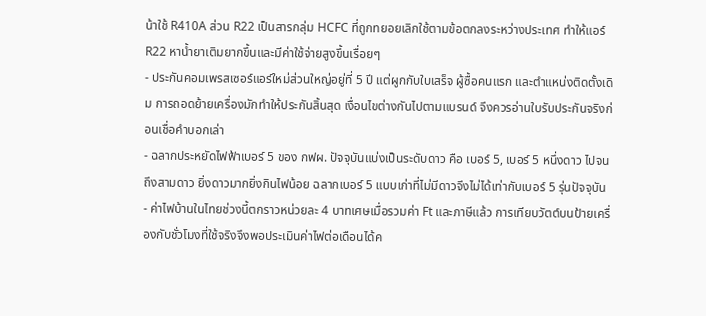น้าใช้ R410A ส่วน R22 เป็นสารกลุ่ม HCFC ที่ถูกทยอยเลิกใช้ตามข้อตกลงระหว่างประเทศ ทำให้แอร์ R22 หาน้ำยาเติมยากขึ้นและมีค่าใช้จ่ายสูงขึ้นเรื่อยๆ
- ประกันคอมเพรสเซอร์แอร์ใหม่ส่วนใหญ่อยู่ที่ 5 ปี แต่ผูกกับใบเสร็จ ผู้ซื้อคนแรก และตำแหน่งติดตั้งเดิม การถอดย้ายเครื่องมักทำให้ประกันสิ้นสุด เงื่อนไขต่างกันไปตามแบรนด์ จึงควรอ่านใบรับประกันจริงก่อนเชื่อคำบอกเล่า
- ฉลากประหยัดไฟฟ้าเบอร์ 5 ของ กฟผ. ปัจจุบันแบ่งเป็นระดับดาว คือ เบอร์ 5, เบอร์ 5 หนึ่งดาว ไปจนถึงสามดาว ยิ่งดาวมากยิ่งกินไฟน้อย ฉลากเบอร์ 5 แบบเก่าที่ไม่มีดาวจึงไม่ได้เท่ากับเบอร์ 5 รุ่นปัจจุบัน
- ค่าไฟบ้านในไทยช่วงนี้ตกราวหน่วยละ 4 บาทเศษเมื่อรวมค่า Ft และภาษีแล้ว การเทียบวัตต์บนป้ายเครื่องกับชั่วโมงที่ใช้จริงจึงพอประเมินค่าไฟต่อเดือนได้ค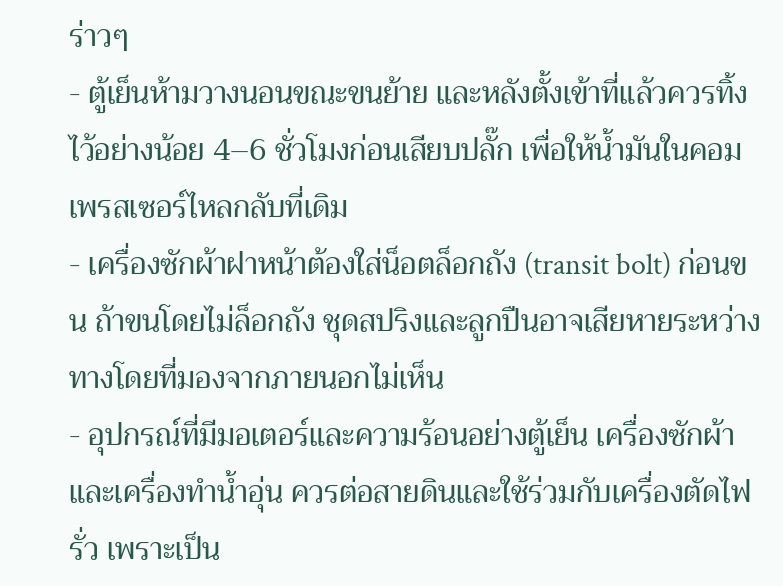ร่าวๆ
- ตู้เย็นห้ามวางนอนขณะขนย้าย และหลังตั้งเข้าที่แล้วควรทิ้งไว้อย่างน้อย 4–6 ชั่วโมงก่อนเสียบปลั๊ก เพื่อให้น้ำมันในคอมเพรสเซอร์ไหลกลับที่เดิม
- เครื่องซักผ้าฝาหน้าต้องใส่น็อตล็อกถัง (transit bolt) ก่อนขน ถ้าขนโดยไม่ล็อกถัง ชุดสปริงและลูกปืนอาจเสียหายระหว่างทางโดยที่มองจากภายนอกไม่เห็น
- อุปกรณ์ที่มีมอเตอร์และความร้อนอย่างตู้เย็น เครื่องซักผ้า และเครื่องทำน้ำอุ่น ควรต่อสายดินและใช้ร่วมกับเครื่องตัดไฟรั่ว เพราะเป็น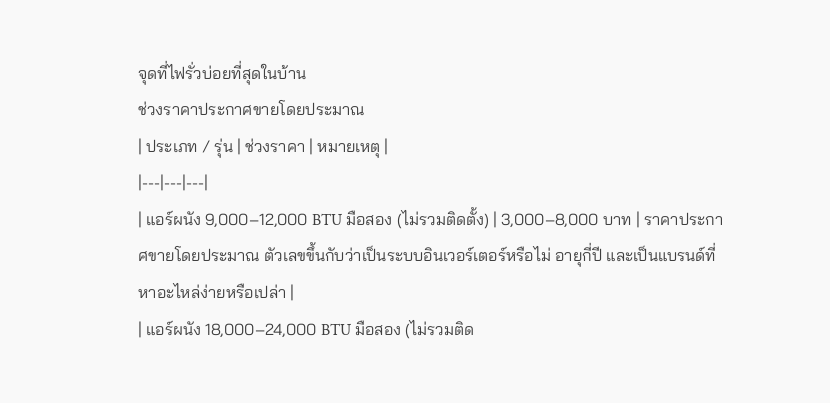จุดที่ไฟรั่วบ่อยที่สุดในบ้าน
ช่วงราคาประกาศขายโดยประมาณ
| ประเภท / รุ่น | ช่วงราคา | หมายเหตุ |
|---|---|---|
| แอร์ผนัง 9,000–12,000 BTU มือสอง (ไม่รวมติดตั้ง) | 3,000–8,000 บาท | ราคาประกาศขายโดยประมาณ ตัวเลขขึ้นกับว่าเป็นระบบอินเวอร์เตอร์หรือไม่ อายุกี่ปี และเป็นแบรนด์ที่หาอะไหล่ง่ายหรือเปล่า |
| แอร์ผนัง 18,000–24,000 BTU มือสอง (ไม่รวมติด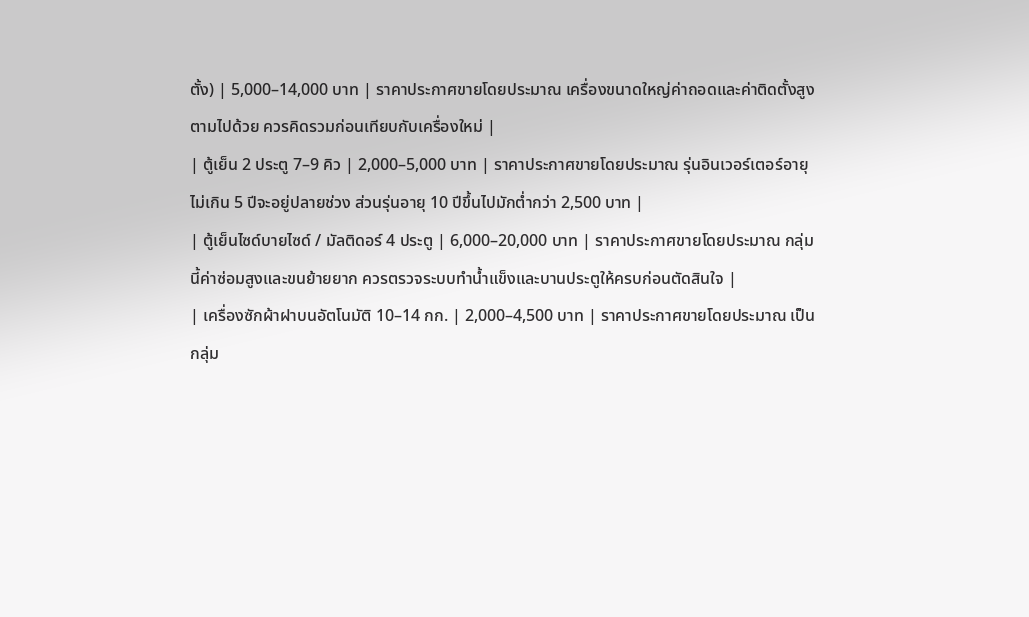ตั้ง) | 5,000–14,000 บาท | ราคาประกาศขายโดยประมาณ เครื่องขนาดใหญ่ค่าถอดและค่าติดตั้งสูงตามไปด้วย ควรคิดรวมก่อนเทียบกับเครื่องใหม่ |
| ตู้เย็น 2 ประตู 7–9 คิว | 2,000–5,000 บาท | ราคาประกาศขายโดยประมาณ รุ่นอินเวอร์เตอร์อายุไม่เกิน 5 ปีจะอยู่ปลายช่วง ส่วนรุ่นอายุ 10 ปีขึ้นไปมักต่ำกว่า 2,500 บาท |
| ตู้เย็นไซด์บายไซด์ / มัลติดอร์ 4 ประตู | 6,000–20,000 บาท | ราคาประกาศขายโดยประมาณ กลุ่มนี้ค่าซ่อมสูงและขนย้ายยาก ควรตรวจระบบทำน้ำแข็งและบานประตูให้ครบก่อนตัดสินใจ |
| เครื่องซักผ้าฝาบนอัตโนมัติ 10–14 กก. | 2,000–4,500 บาท | ราคาประกาศขายโดยประมาณ เป็นกลุ่ม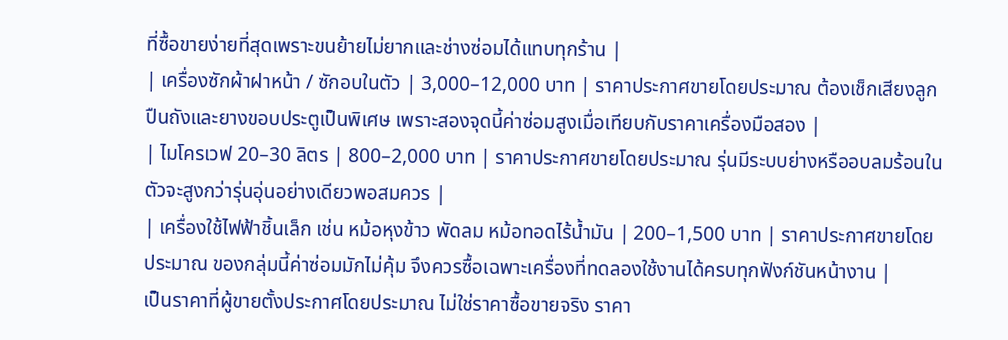ที่ซื้อขายง่ายที่สุดเพราะขนย้ายไม่ยากและช่างซ่อมได้แทบทุกร้าน |
| เครื่องซักผ้าฝาหน้า / ซักอบในตัว | 3,000–12,000 บาท | ราคาประกาศขายโดยประมาณ ต้องเช็กเสียงลูกปืนถังและยางขอบประตูเป็นพิเศษ เพราะสองจุดนี้ค่าซ่อมสูงเมื่อเทียบกับราคาเครื่องมือสอง |
| ไมโครเวฟ 20–30 ลิตร | 800–2,000 บาท | ราคาประกาศขายโดยประมาณ รุ่นมีระบบย่างหรืออบลมร้อนในตัวจะสูงกว่ารุ่นอุ่นอย่างเดียวพอสมควร |
| เครื่องใช้ไฟฟ้าชิ้นเล็ก เช่น หม้อหุงข้าว พัดลม หม้อทอดไร้น้ำมัน | 200–1,500 บาท | ราคาประกาศขายโดยประมาณ ของกลุ่มนี้ค่าซ่อมมักไม่คุ้ม จึงควรซื้อเฉพาะเครื่องที่ทดลองใช้งานได้ครบทุกฟังก์ชันหน้างาน |
เป็นราคาที่ผู้ขายตั้งประกาศโดยประมาณ ไม่ใช่ราคาซื้อขายจริง ราคา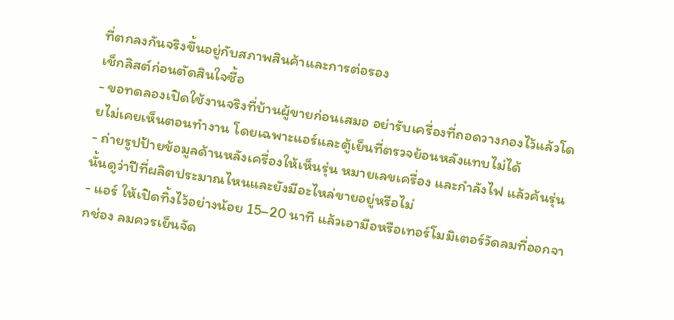ที่ตกลงกันจริงขึ้นอยู่กับสภาพสินค้าและการต่อรอง
เช็กลิสต์ก่อนตัดสินใจซื้อ
- ขอทดลองเปิดใช้งานจริงที่บ้านผู้ขายก่อนเสมอ อย่ารับเครื่องที่ถอดวางกองไว้แล้วโดยไม่เคยเห็นตอนทำงาน โดยเฉพาะแอร์และตู้เย็นที่ตรวจย้อนหลังแทบไม่ได้
- ถ่ายรูปป้ายข้อมูลด้านหลังเครื่องให้เห็นรุ่น หมายเลขเครื่อง และกำลังไฟ แล้วค้นรุ่นนั้นดูว่าปีที่ผลิตประมาณไหนและยังมีอะไหล่ขายอยู่หรือไม่
- แอร์ ให้เปิดทิ้งไว้อย่างน้อย 15–20 นาที แล้วเอามือหรือเทอร์โมมิเตอร์วัดลมที่ออกจากช่อง ลมควรเย็นจัด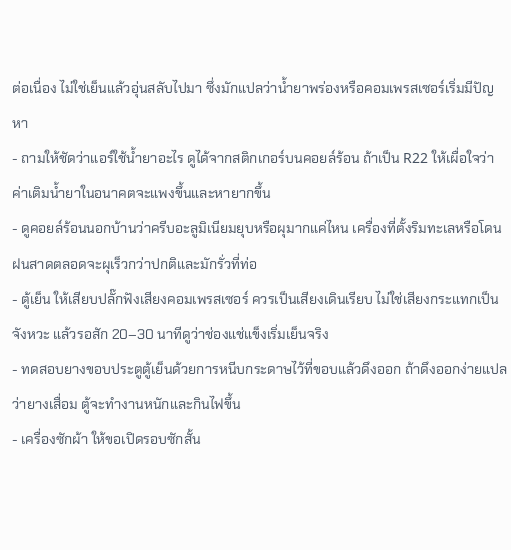ต่อเนื่อง ไม่ใช่เย็นแล้วอุ่นสลับไปมา ซึ่งมักแปลว่าน้ำยาพร่องหรือคอมเพรสเซอร์เริ่มมีปัญหา
- ถามให้ชัดว่าแอร์ใช้น้ำยาอะไร ดูได้จากสติกเกอร์บนคอยล์ร้อน ถ้าเป็น R22 ให้เผื่อใจว่าค่าเติมน้ำยาในอนาคตจะแพงขึ้นและหายากขึ้น
- ดูคอยล์ร้อนนอกบ้านว่าครีบอะลูมิเนียมยุบหรือผุมากแค่ไหน เครื่องที่ตั้งริมทะเลหรือโดนฝนสาดตลอดจะผุเร็วกว่าปกติและมักรั่วที่ท่อ
- ตู้เย็น ให้เสียบปลั๊กฟังเสียงคอมเพรสเซอร์ ควรเป็นเสียงเดินเรียบ ไม่ใช่เสียงกระแทกเป็นจังหวะ แล้วรอสัก 20–30 นาทีดูว่าช่องแช่แข็งเริ่มเย็นจริง
- ทดสอบยางขอบประตูตู้เย็นด้วยการหนีบกระดาษไว้ที่ขอบแล้วดึงออก ถ้าดึงออกง่ายแปลว่ายางเสื่อม ตู้จะทำงานหนักและกินไฟขึ้น
- เครื่องซักผ้า ให้ขอเปิดรอบซักสั้น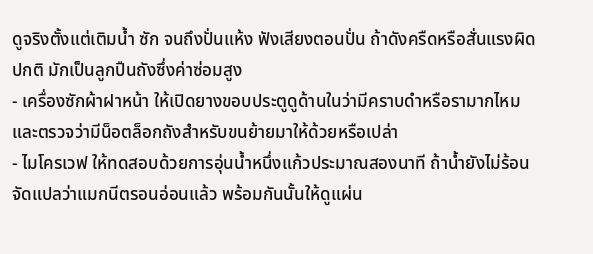ดูจริงตั้งแต่เติมน้ำ ซัก จนถึงปั่นแห้ง ฟังเสียงตอนปั่น ถ้าดังครืดหรือสั่นแรงผิดปกติ มักเป็นลูกปืนถังซึ่งค่าซ่อมสูง
- เครื่องซักผ้าฝาหน้า ให้เปิดยางขอบประตูดูด้านในว่ามีคราบดำหรือรามากไหม และตรวจว่ามีน็อตล็อกถังสำหรับขนย้ายมาให้ด้วยหรือเปล่า
- ไมโครเวฟ ให้ทดสอบด้วยการอุ่นน้ำหนึ่งแก้วประมาณสองนาที ถ้าน้ำยังไม่ร้อนจัดแปลว่าแมกนีตรอนอ่อนแล้ว พร้อมกันนั้นให้ดูแผ่น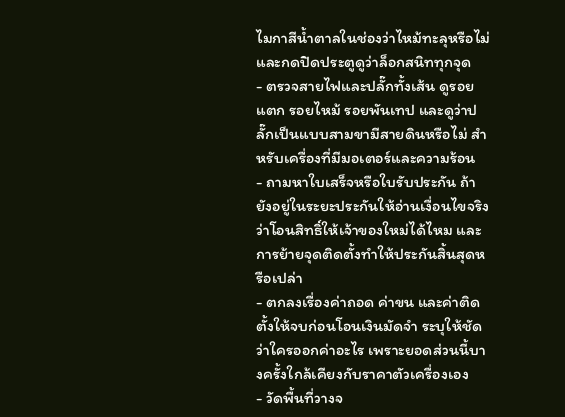ไมกาสีน้ำตาลในช่องว่าไหม้ทะลุหรือไม่ และกดปิดประตูดูว่าล็อกสนิททุกจุด
- ตรวจสายไฟและปลั๊กทั้งเส้น ดูรอยแตก รอยไหม้ รอยพันเทป และดูว่าปลั๊กเป็นแบบสามขามีสายดินหรือไม่ สำหรับเครื่องที่มีมอเตอร์และความร้อน
- ถามหาใบเสร็จหรือใบรับประกัน ถ้ายังอยู่ในระยะประกันให้อ่านเงื่อนไขจริงว่าโอนสิทธิ์ให้เจ้าของใหม่ได้ไหม และการย้ายจุดติดตั้งทำให้ประกันสิ้นสุดหรือเปล่า
- ตกลงเรื่องค่าถอด ค่าขน และค่าติดตั้งให้จบก่อนโอนเงินมัดจำ ระบุให้ชัดว่าใครออกค่าอะไร เพราะยอดส่วนนี้บางครั้งใกล้เคียงกับราคาตัวเครื่องเอง
- วัดพื้นที่วางจ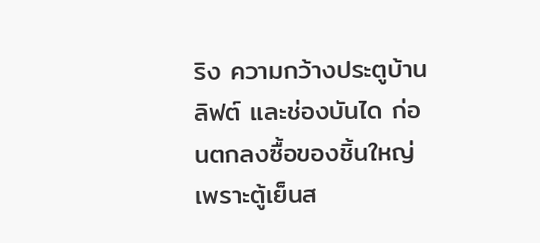ริง ความกว้างประตูบ้าน ลิฟต์ และช่องบันได ก่อนตกลงซื้อของชิ้นใหญ่ เพราะตู้เย็นส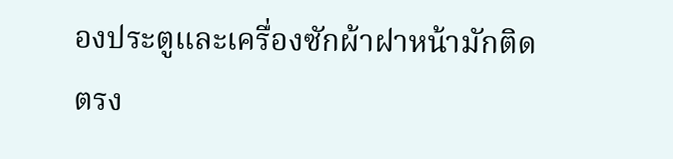องประตูและเครื่องซักผ้าฝาหน้ามักติดตรง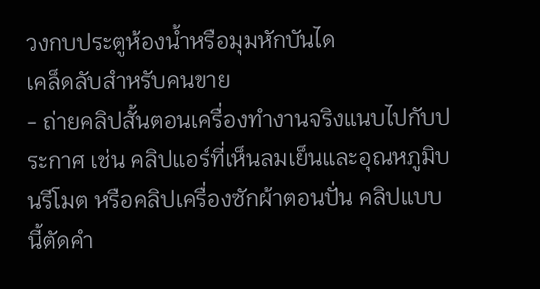วงกบประตูห้องน้ำหรือมุมหักบันได
เคล็ดลับสำหรับคนขาย
- ถ่ายคลิปสั้นตอนเครื่องทำงานจริงแนบไปกับประกาศ เช่น คลิปแอร์ที่เห็นลมเย็นและอุณหภูมิบนรีโมต หรือคลิปเครื่องซักผ้าตอนปั่น คลิปแบบนี้ตัดคำ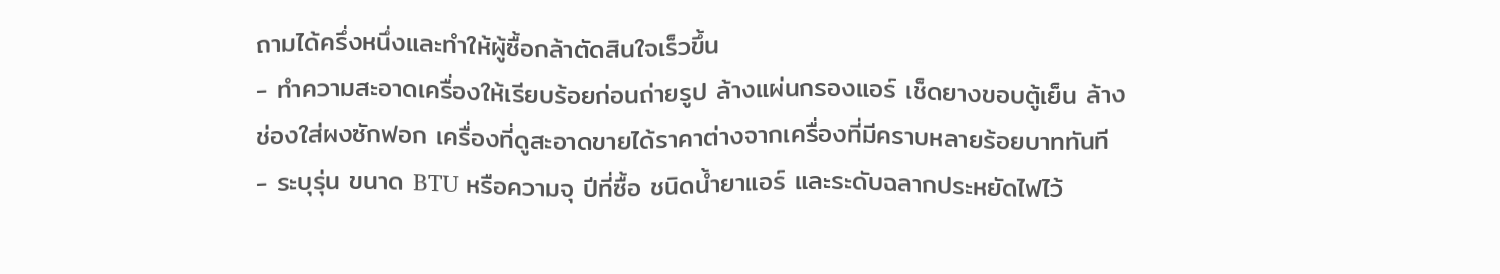ถามได้ครึ่งหนึ่งและทำให้ผู้ซื้อกล้าตัดสินใจเร็วขึ้น
- ทำความสะอาดเครื่องให้เรียบร้อยก่อนถ่ายรูป ล้างแผ่นกรองแอร์ เช็ดยางขอบตู้เย็น ล้างช่องใส่ผงซักฟอก เครื่องที่ดูสะอาดขายได้ราคาต่างจากเครื่องที่มีคราบหลายร้อยบาททันที
- ระบุรุ่น ขนาด BTU หรือความจุ ปีที่ซื้อ ชนิดน้ำยาแอร์ และระดับฉลากประหยัดไฟไว้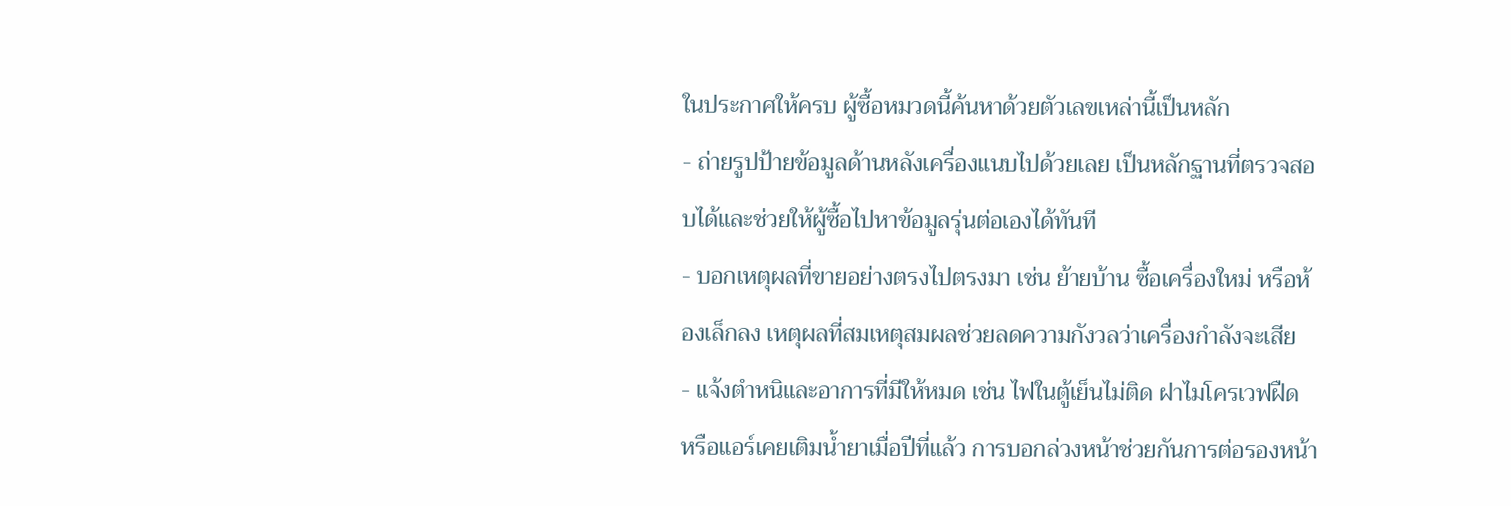ในประกาศให้ครบ ผู้ซื้อหมวดนี้ค้นหาด้วยตัวเลขเหล่านี้เป็นหลัก
- ถ่ายรูปป้ายข้อมูลด้านหลังเครื่องแนบไปด้วยเลย เป็นหลักฐานที่ตรวจสอบได้และช่วยให้ผู้ซื้อไปหาข้อมูลรุ่นต่อเองได้ทันที
- บอกเหตุผลที่ขายอย่างตรงไปตรงมา เช่น ย้ายบ้าน ซื้อเครื่องใหม่ หรือห้องเล็กลง เหตุผลที่สมเหตุสมผลช่วยลดความกังวลว่าเครื่องกำลังจะเสีย
- แจ้งตำหนิและอาการที่มีให้หมด เช่น ไฟในตู้เย็นไม่ติด ฝาไมโครเวฟฝืด หรือแอร์เคยเติมน้ำยาเมื่อปีที่แล้ว การบอกล่วงหน้าช่วยกันการต่อรองหน้า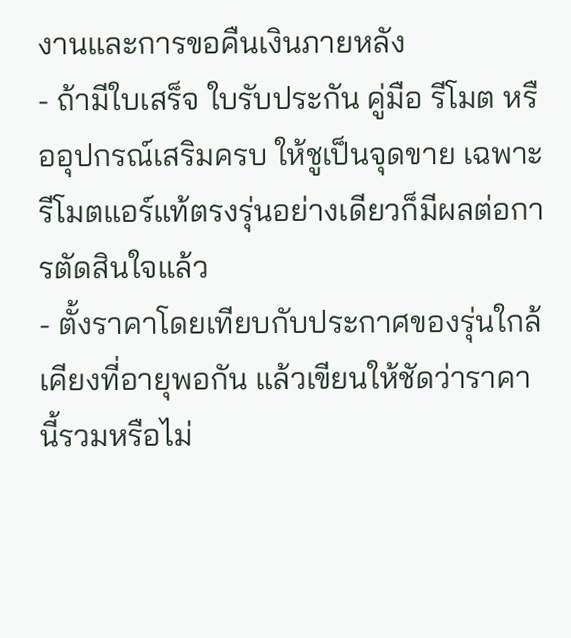งานและการขอคืนเงินภายหลัง
- ถ้ามีใบเสร็จ ใบรับประกัน คู่มือ รีโมต หรืออุปกรณ์เสริมครบ ให้ชูเป็นจุดขาย เฉพาะรีโมตแอร์แท้ตรงรุ่นอย่างเดียวก็มีผลต่อการตัดสินใจแล้ว
- ตั้งราคาโดยเทียบกับประกาศของรุ่นใกล้เคียงที่อายุพอกัน แล้วเขียนให้ชัดว่าราคานี้รวมหรือไม่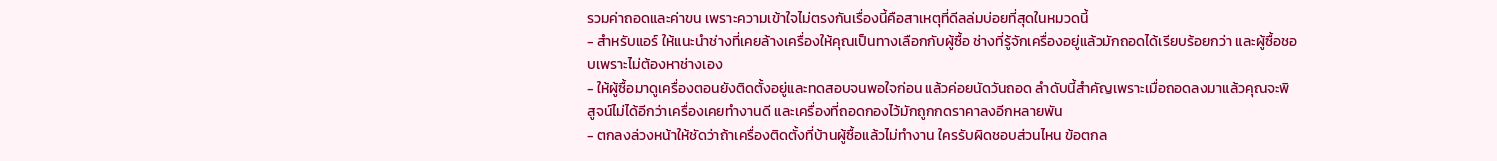รวมค่าถอดและค่าขน เพราะความเข้าใจไม่ตรงกันเรื่องนี้คือสาเหตุที่ดีลล่มบ่อยที่สุดในหมวดนี้
- สำหรับแอร์ ให้แนะนำช่างที่เคยล้างเครื่องให้คุณเป็นทางเลือกกับผู้ซื้อ ช่างที่รู้จักเครื่องอยู่แล้วมักถอดได้เรียบร้อยกว่า และผู้ซื้อชอบเพราะไม่ต้องหาช่างเอง
- ให้ผู้ซื้อมาดูเครื่องตอนยังติดตั้งอยู่และทดสอบจนพอใจก่อน แล้วค่อยนัดวันถอด ลำดับนี้สำคัญเพราะเมื่อถอดลงมาแล้วคุณจะพิสูจน์ไม่ได้อีกว่าเครื่องเคยทำงานดี และเครื่องที่ถอดกองไว้มักถูกกดราคาลงอีกหลายพัน
- ตกลงล่วงหน้าให้ชัดว่าถ้าเครื่องติดตั้งที่บ้านผู้ซื้อแล้วไม่ทำงาน ใครรับผิดชอบส่วนไหน ข้อตกล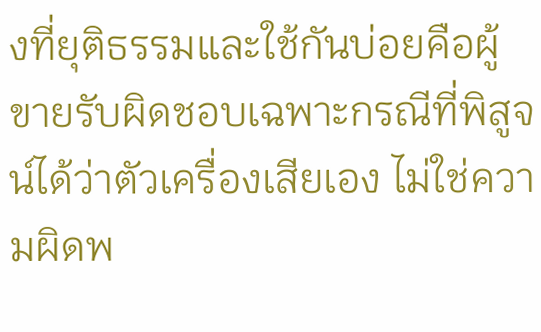งที่ยุติธรรมและใช้กันบ่อยคือผู้ขายรับผิดชอบเฉพาะกรณีที่พิสูจน์ได้ว่าตัวเครื่องเสียเอง ไม่ใช่ความผิดพ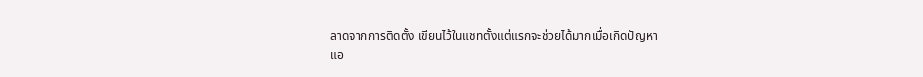ลาดจากการติดตั้ง เขียนไว้ในแชทตั้งแต่แรกจะช่วยได้มากเมื่อเกิดปัญหา
แอ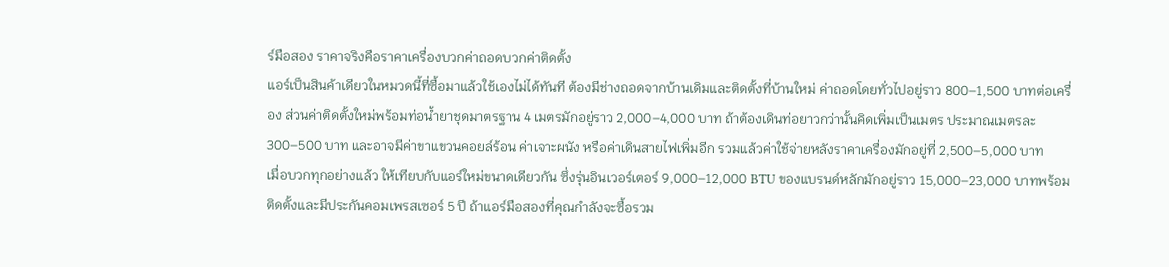ร์มือสอง ราคาจริงคือราคาเครื่องบวกค่าถอดบวกค่าติดตั้ง
แอร์เป็นสินค้าเดียวในหมวดนี้ที่ซื้อมาแล้วใช้เองไม่ได้ทันที ต้องมีช่างถอดจากบ้านเดิมและติดตั้งที่บ้านใหม่ ค่าถอดโดยทั่วไปอยู่ราว 800–1,500 บาทต่อเครื่อง ส่วนค่าติดตั้งใหม่พร้อมท่อน้ำยาชุดมาตรฐาน 4 เมตรมักอยู่ราว 2,000–4,000 บาท ถ้าต้องเดินท่อยาวกว่านั้นคิดเพิ่มเป็นเมตร ประมาณเมตรละ 300–500 บาท และอาจมีค่าขาแขวนคอยล์ร้อน ค่าเจาะผนัง หรือค่าเดินสายไฟเพิ่มอีก รวมแล้วค่าใช้จ่ายหลังราคาเครื่องมักอยู่ที่ 2,500–5,000 บาท
เมื่อบวกทุกอย่างแล้ว ให้เทียบกับแอร์ใหม่ขนาดเดียวกัน ซึ่งรุ่นอินเวอร์เตอร์ 9,000–12,000 BTU ของแบรนด์หลักมักอยู่ราว 15,000–23,000 บาทพร้อมติดตั้งและมีประกันคอมเพรสเซอร์ 5 ปี ถ้าแอร์มือสองที่คุณกำลังจะซื้อรวม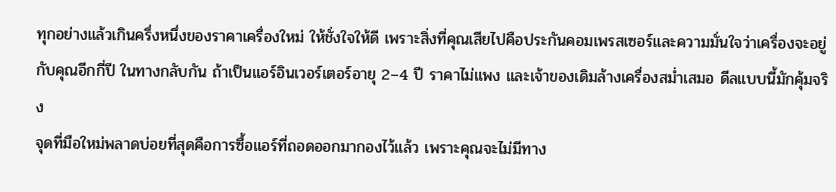ทุกอย่างแล้วเกินครึ่งหนึ่งของราคาเครื่องใหม่ ให้ชั่งใจให้ดี เพราะสิ่งที่คุณเสียไปคือประกันคอมเพรสเซอร์และความมั่นใจว่าเครื่องจะอยู่กับคุณอีกกี่ปี ในทางกลับกัน ถ้าเป็นแอร์อินเวอร์เตอร์อายุ 2–4 ปี ราคาไม่แพง และเจ้าของเดิมล้างเครื่องสม่ำเสมอ ดีลแบบนี้มักคุ้มจริง
จุดที่มือใหม่พลาดบ่อยที่สุดคือการซื้อแอร์ที่ถอดออกมากองไว้แล้ว เพราะคุณจะไม่มีทาง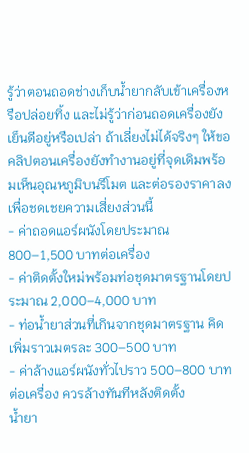รู้ว่าตอนถอดช่างเก็บน้ำยากลับเข้าเครื่องหรือปล่อยทิ้ง และไม่รู้ว่าก่อนถอดเครื่องยังเย็นดีอยู่หรือเปล่า ถ้าเลี่ยงไม่ได้จริงๆ ให้ขอคลิปตอนเครื่องยังทำงานอยู่ที่จุดเดิมพร้อมเห็นอุณหภูมิบนรีโมต และต่อรองราคาลงเพื่อชดเชยความเสี่ยงส่วนนี้
- ค่าถอดแอร์ผนังโดยประมาณ 800–1,500 บาทต่อเครื่อง
- ค่าติดตั้งใหม่พร้อมท่อชุดมาตรฐานโดยประมาณ 2,000–4,000 บาท
- ท่อน้ำยาส่วนที่เกินจากชุดมาตรฐาน คิดเพิ่มราวเมตรละ 300–500 บาท
- ค่าล้างแอร์ผนังทั่วไปราว 500–800 บาทต่อเครื่อง ควรล้างทันทีหลังติดตั้ง
น้ำยา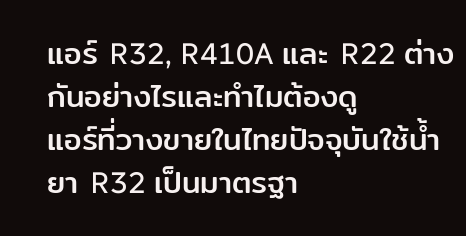แอร์ R32, R410A และ R22 ต่างกันอย่างไรและทำไมต้องดู
แอร์ที่วางขายในไทยปัจจุบันใช้น้ำยา R32 เป็นมาตรฐา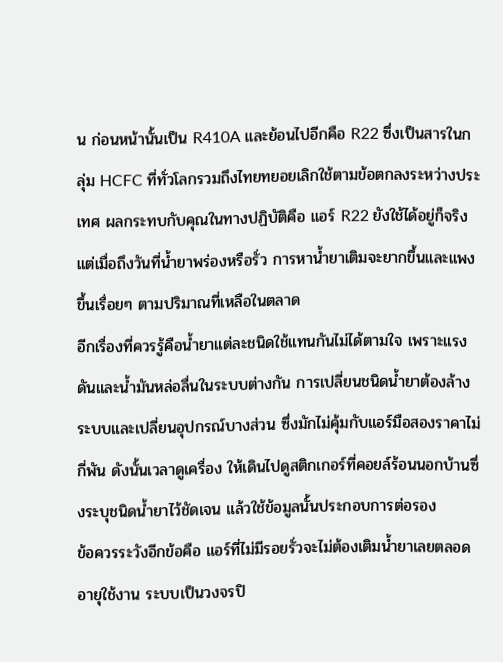น ก่อนหน้านั้นเป็น R410A และย้อนไปอีกคือ R22 ซึ่งเป็นสารในกลุ่ม HCFC ที่ทั่วโลกรวมถึงไทยทยอยเลิกใช้ตามข้อตกลงระหว่างประเทศ ผลกระทบกับคุณในทางปฏิบัติคือ แอร์ R22 ยังใช้ได้อยู่ก็จริง แต่เมื่อถึงวันที่น้ำยาพร่องหรือรั่ว การหาน้ำยาเติมจะยากขึ้นและแพงขึ้นเรื่อยๆ ตามปริมาณที่เหลือในตลาด
อีกเรื่องที่ควรรู้คือน้ำยาแต่ละชนิดใช้แทนกันไม่ได้ตามใจ เพราะแรงดันและน้ำมันหล่อลื่นในระบบต่างกัน การเปลี่ยนชนิดน้ำยาต้องล้างระบบและเปลี่ยนอุปกรณ์บางส่วน ซึ่งมักไม่คุ้มกับแอร์มือสองราคาไม่กี่พัน ดังนั้นเวลาดูเครื่อง ให้เดินไปดูสติกเกอร์ที่คอยล์ร้อนนอกบ้านซึ่งระบุชนิดน้ำยาไว้ชัดเจน แล้วใช้ข้อมูลนั้นประกอบการต่อรอง
ข้อควรระวังอีกข้อคือ แอร์ที่ไม่มีรอยรั่วจะไม่ต้องเติมน้ำยาเลยตลอดอายุใช้งาน ระบบเป็นวงจรปิ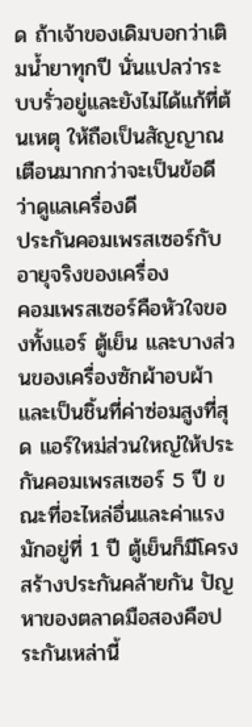ด ถ้าเจ้าของเดิมบอกว่าเติมน้ำยาทุกปี นั่นแปลว่าระบบรั่วอยู่และยังไม่ได้แก้ที่ต้นเหตุ ให้ถือเป็นสัญญาณเตือนมากกว่าจะเป็นข้อดีว่าดูแลเครื่องดี
ประกันคอมเพรสเซอร์กับอายุจริงของเครื่อง
คอมเพรสเซอร์คือหัวใจของทั้งแอร์ ตู้เย็น และบางส่วนของเครื่องซักผ้าอบผ้า และเป็นชิ้นที่ค่าซ่อมสูงที่สุด แอร์ใหม่ส่วนใหญ่ให้ประกันคอมเพรสเซอร์ 5 ปี ขณะที่อะไหล่อื่นและค่าแรงมักอยู่ที่ 1 ปี ตู้เย็นก็มีโครงสร้างประกันคล้ายกัน ปัญหาของตลาดมือสองคือประกันเหล่านี้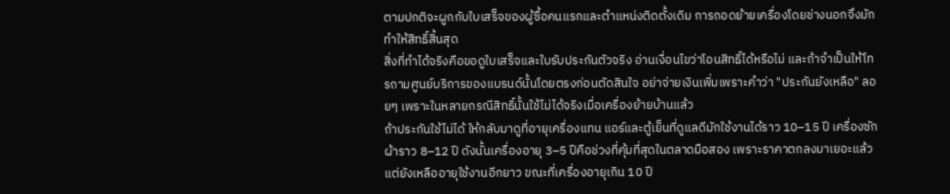ตามปกติจะผูกกับใบเสร็จของผู้ซื้อคนแรกและตำแหน่งติดตั้งเดิม การถอดย้ายเครื่องโดยช่างนอกจึงมักทำให้สิทธิ์สิ้นสุด
สิ่งที่ทำได้จริงคือขอดูใบเสร็จและใบรับประกันตัวจริง อ่านเงื่อนไขว่าโอนสิทธิ์ได้หรือไม่ และถ้าจำเป็นให้โทรถามศูนย์บริการของแบรนด์นั้นโดยตรงก่อนตัดสินใจ อย่าจ่ายเงินเพิ่มเพราะคำว่า "ประกันยังเหลือ" ลอยๆ เพราะในหลายกรณีสิทธิ์นั้นใช้ไม่ได้จริงเมื่อเครื่องย้ายบ้านแล้ว
ถ้าประกันใช้ไม่ได้ ให้กลับมาดูที่อายุเครื่องแทน แอร์และตู้เย็นที่ดูแลดีมักใช้งานได้ราว 10–15 ปี เครื่องซักผ้าราว 8–12 ปี ดังนั้นเครื่องอายุ 3–5 ปีคือช่วงที่คุ้มที่สุดในตลาดมือสอง เพราะราคาตกลงมาเยอะแล้วแต่ยังเหลืออายุใช้งานอีกยาว ขณะที่เครื่องอายุเกิน 10 ปี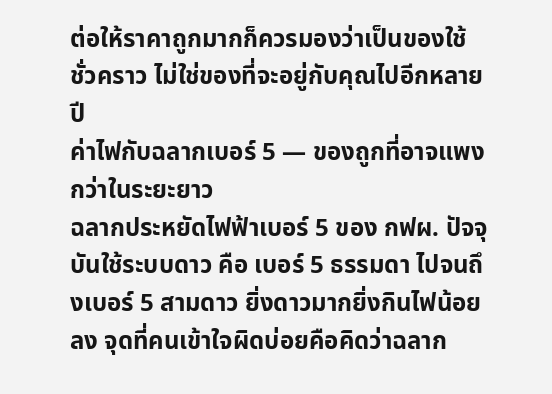ต่อให้ราคาถูกมากก็ควรมองว่าเป็นของใช้ชั่วคราว ไม่ใช่ของที่จะอยู่กับคุณไปอีกหลายปี
ค่าไฟกับฉลากเบอร์ 5 — ของถูกที่อาจแพงกว่าในระยะยาว
ฉลากประหยัดไฟฟ้าเบอร์ 5 ของ กฟผ. ปัจจุบันใช้ระบบดาว คือ เบอร์ 5 ธรรมดา ไปจนถึงเบอร์ 5 สามดาว ยิ่งดาวมากยิ่งกินไฟน้อยลง จุดที่คนเข้าใจผิดบ่อยคือคิดว่าฉลาก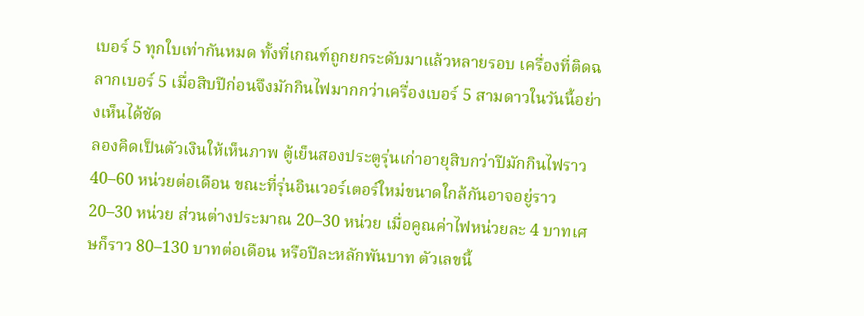เบอร์ 5 ทุกใบเท่ากันหมด ทั้งที่เกณฑ์ถูกยกระดับมาแล้วหลายรอบ เครื่องที่ติดฉลากเบอร์ 5 เมื่อสิบปีก่อนจึงมักกินไฟมากกว่าเครื่องเบอร์ 5 สามดาวในวันนี้อย่างเห็นได้ชัด
ลองคิดเป็นตัวเงินให้เห็นภาพ ตู้เย็นสองประตูรุ่นเก่าอายุสิบกว่าปีมักกินไฟราว 40–60 หน่วยต่อเดือน ขณะที่รุ่นอินเวอร์เตอร์ใหม่ขนาดใกล้กันอาจอยู่ราว 20–30 หน่วย ส่วนต่างประมาณ 20–30 หน่วย เมื่อคูณค่าไฟหน่วยละ 4 บาทเศษก็ราว 80–130 บาทต่อเดือน หรือปีละหลักพันบาท ตัวเลขนี้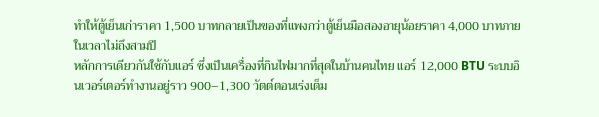ทำให้ตู้เย็นเก่าราคา 1,500 บาทกลายเป็นของที่แพงกว่าตู้เย็นมือสองอายุน้อยราคา 4,000 บาทภายในเวลาไม่ถึงสามปี
หลักการเดียวกันใช้กับแอร์ ซึ่งเป็นเครื่องที่กินไฟมากที่สุดในบ้านคนไทย แอร์ 12,000 BTU ระบบอินเวอร์เตอร์ทำงานอยู่ราว 900–1,300 วัตต์ตอนเร่งเต็ม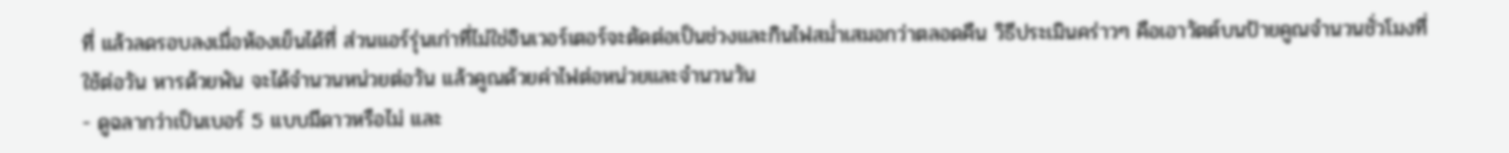ที่ แล้วลดรอบลงเมื่อห้องเย็นได้ที่ ส่วนแอร์รุ่นเก่าที่ไม่ใช่อินเวอร์เตอร์จะตัดต่อเป็นช่วงและกินไฟสม่ำเสมอกว่าตลอดคืน วิธีประเมินคร่าวๆ คือเอาวัตต์บนป้ายคูณจำนวนชั่วโมงที่ใช้ต่อวัน หารด้วยพัน จะได้จำนวนหน่วยต่อวัน แล้วคูณด้วยค่าไฟต่อหน่วยและจำนวนวัน
- ดูฉลากว่าเป็นเบอร์ 5 แบบมีดาวหรือไม่ และ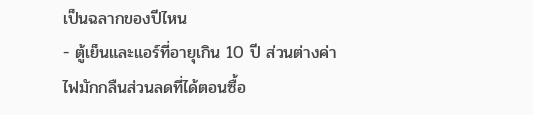เป็นฉลากของปีไหน
- ตู้เย็นและแอร์ที่อายุเกิน 10 ปี ส่วนต่างค่าไฟมักกลืนส่วนลดที่ได้ตอนซื้อ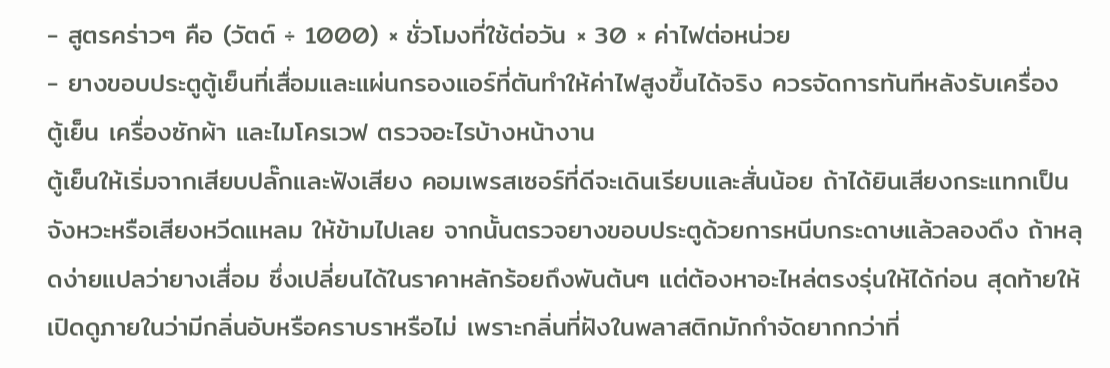- สูตรคร่าวๆ คือ (วัตต์ ÷ 1000) × ชั่วโมงที่ใช้ต่อวัน × 30 × ค่าไฟต่อหน่วย
- ยางขอบประตูตู้เย็นที่เสื่อมและแผ่นกรองแอร์ที่ตันทำให้ค่าไฟสูงขึ้นได้จริง ควรจัดการทันทีหลังรับเครื่อง
ตู้เย็น เครื่องซักผ้า และไมโครเวฟ ตรวจอะไรบ้างหน้างาน
ตู้เย็นให้เริ่มจากเสียบปลั๊กและฟังเสียง คอมเพรสเซอร์ที่ดีจะเดินเรียบและสั่นน้อย ถ้าได้ยินเสียงกระแทกเป็นจังหวะหรือเสียงหวีดแหลม ให้ข้ามไปเลย จากนั้นตรวจยางขอบประตูด้วยการหนีบกระดาษแล้วลองดึง ถ้าหลุดง่ายแปลว่ายางเสื่อม ซึ่งเปลี่ยนได้ในราคาหลักร้อยถึงพันต้นๆ แต่ต้องหาอะไหล่ตรงรุ่นให้ได้ก่อน สุดท้ายให้เปิดดูภายในว่ามีกลิ่นอับหรือคราบราหรือไม่ เพราะกลิ่นที่ฝังในพลาสติกมักกำจัดยากกว่าที่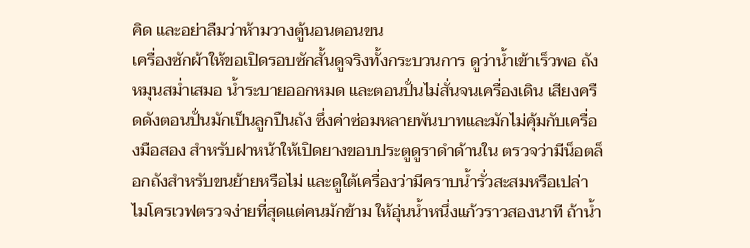คิด และอย่าลืมว่าห้ามวางตู้นอนตอนขน
เครื่องซักผ้าให้ขอเปิดรอบซักสั้นดูจริงทั้งกระบวนการ ดูว่าน้ำเข้าเร็วพอ ถังหมุนสม่ำเสมอ น้ำระบายออกหมด และตอนปั่นไม่สั่นจนเครื่องเดิน เสียงครืดดังตอนปั่นมักเป็นลูกปืนถัง ซึ่งค่าซ่อมหลายพันบาทและมักไม่คุ้มกับเครื่องมือสอง สำหรับฝาหน้าให้เปิดยางขอบประตูดูราดำด้านใน ตรวจว่ามีน็อตล็อกถังสำหรับขนย้ายหรือไม่ และดูใต้เครื่องว่ามีคราบน้ำรั่วสะสมหรือเปล่า
ไมโครเวฟตรวจง่ายที่สุดแต่คนมักข้าม ให้อุ่นน้ำหนึ่งแก้วราวสองนาที ถ้าน้ำ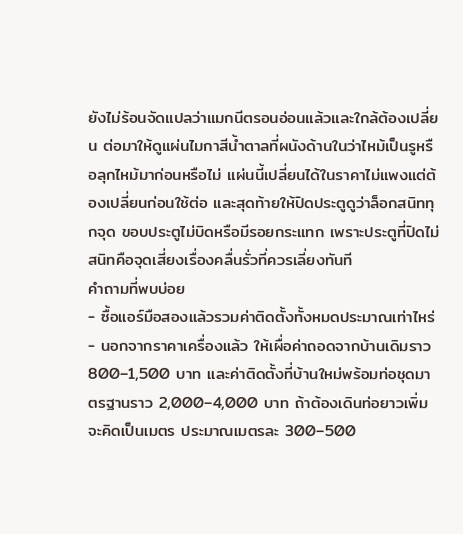ยังไม่ร้อนจัดแปลว่าแมกนีตรอนอ่อนแล้วและใกล้ต้องเปลี่ยน ต่อมาให้ดูแผ่นไมกาสีน้ำตาลที่ผนังด้านในว่าไหม้เป็นรูหรือลุกไหม้มาก่อนหรือไม่ แผ่นนี้เปลี่ยนได้ในราคาไม่แพงแต่ต้องเปลี่ยนก่อนใช้ต่อ และสุดท้ายให้ปิดประตูดูว่าล็อกสนิททุกจุด ขอบประตูไม่บิดหรือมีรอยกระแทก เพราะประตูที่ปิดไม่สนิทคือจุดเสี่ยงเรื่องคลื่นรั่วที่ควรเลี่ยงทันที
คำถามที่พบบ่อย
- ซื้อแอร์มือสองแล้วรวมค่าติดตั้งทั้งหมดประมาณเท่าไหร่
- นอกจากราคาเครื่องแล้ว ให้เผื่อค่าถอดจากบ้านเดิมราว 800–1,500 บาท และค่าติดตั้งที่บ้านใหม่พร้อมท่อชุดมาตรฐานราว 2,000–4,000 บาท ถ้าต้องเดินท่อยาวเพิ่มจะคิดเป็นเมตร ประมาณเมตรละ 300–500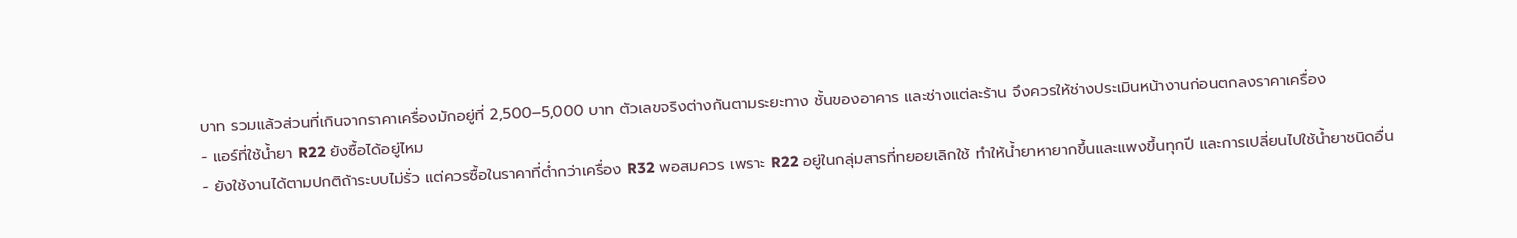บาท รวมแล้วส่วนที่เกินจากราคาเครื่องมักอยู่ที่ 2,500–5,000 บาท ตัวเลขจริงต่างกันตามระยะทาง ชั้นของอาคาร และช่างแต่ละร้าน จึงควรให้ช่างประเมินหน้างานก่อนตกลงราคาเครื่อง
- แอร์ที่ใช้น้ำยา R22 ยังซื้อได้อยู่ไหม
- ยังใช้งานได้ตามปกติถ้าระบบไม่รั่ว แต่ควรซื้อในราคาที่ต่ำกว่าเครื่อง R32 พอสมควร เพราะ R22 อยู่ในกลุ่มสารที่ทยอยเลิกใช้ ทำให้น้ำยาหายากขึ้นและแพงขึ้นทุกปี และการเปลี่ยนไปใช้น้ำยาชนิดอื่น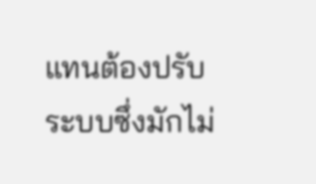แทนต้องปรับระบบซึ่งมักไม่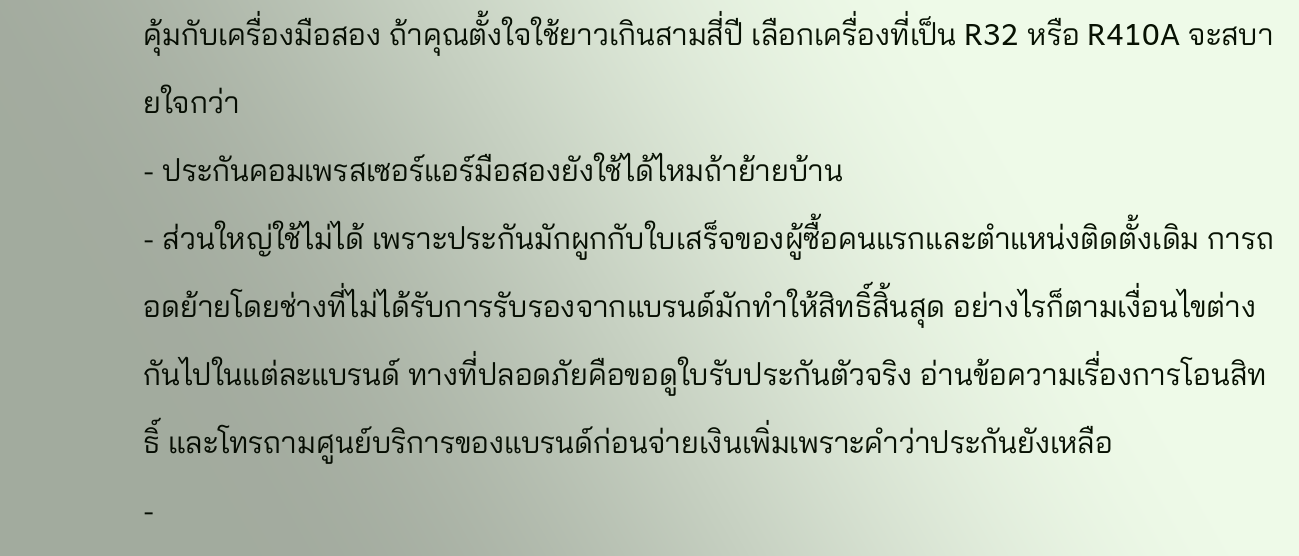คุ้มกับเครื่องมือสอง ถ้าคุณตั้งใจใช้ยาวเกินสามสี่ปี เลือกเครื่องที่เป็น R32 หรือ R410A จะสบายใจกว่า
- ประกันคอมเพรสเซอร์แอร์มือสองยังใช้ได้ไหมถ้าย้ายบ้าน
- ส่วนใหญ่ใช้ไม่ได้ เพราะประกันมักผูกกับใบเสร็จของผู้ซื้อคนแรกและตำแหน่งติดตั้งเดิม การถอดย้ายโดยช่างที่ไม่ได้รับการรับรองจากแบรนด์มักทำให้สิทธิ์สิ้นสุด อย่างไรก็ตามเงื่อนไขต่างกันไปในแต่ละแบรนด์ ทางที่ปลอดภัยคือขอดูใบรับประกันตัวจริง อ่านข้อความเรื่องการโอนสิทธิ์ และโทรถามศูนย์บริการของแบรนด์ก่อนจ่ายเงินเพิ่มเพราะคำว่าประกันยังเหลือ
-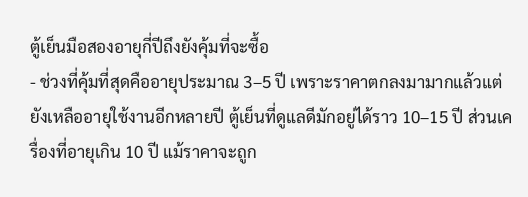ตู้เย็นมือสองอายุกี่ปีถึงยังคุ้มที่จะซื้อ
- ช่วงที่คุ้มที่สุดคืออายุประมาณ 3–5 ปี เพราะราคาตกลงมามากแล้วแต่ยังเหลืออายุใช้งานอีกหลายปี ตู้เย็นที่ดูแลดีมักอยู่ได้ราว 10–15 ปี ส่วนเครื่องที่อายุเกิน 10 ปี แม้ราคาจะถูก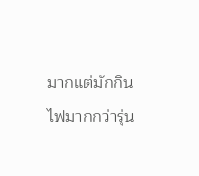มากแต่มักกินไฟมากกว่ารุ่น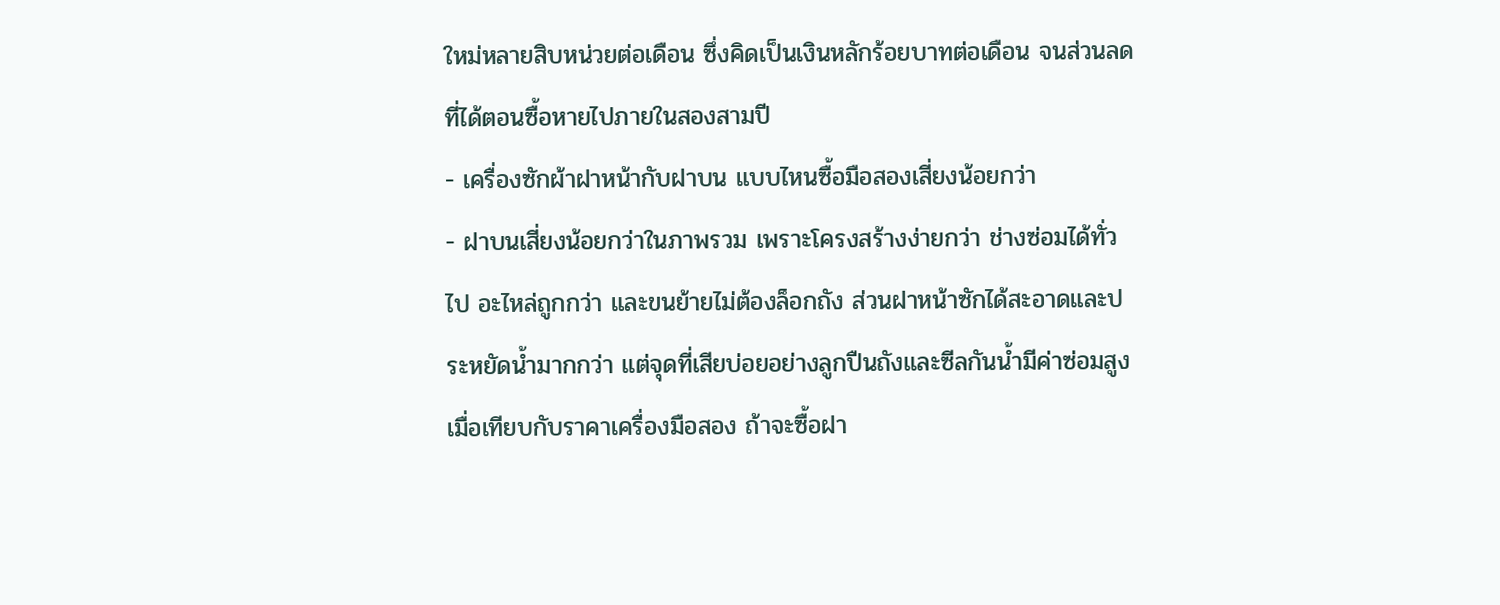ใหม่หลายสิบหน่วยต่อเดือน ซึ่งคิดเป็นเงินหลักร้อยบาทต่อเดือน จนส่วนลดที่ได้ตอนซื้อหายไปภายในสองสามปี
- เครื่องซักผ้าฝาหน้ากับฝาบน แบบไหนซื้อมือสองเสี่ยงน้อยกว่า
- ฝาบนเสี่ยงน้อยกว่าในภาพรวม เพราะโครงสร้างง่ายกว่า ช่างซ่อมได้ทั่วไป อะไหล่ถูกกว่า และขนย้ายไม่ต้องล็อกถัง ส่วนฝาหน้าซักได้สะอาดและประหยัดน้ำมากกว่า แต่จุดที่เสียบ่อยอย่างลูกปืนถังและซีลกันน้ำมีค่าซ่อมสูงเมื่อเทียบกับราคาเครื่องมือสอง ถ้าจะซื้อฝา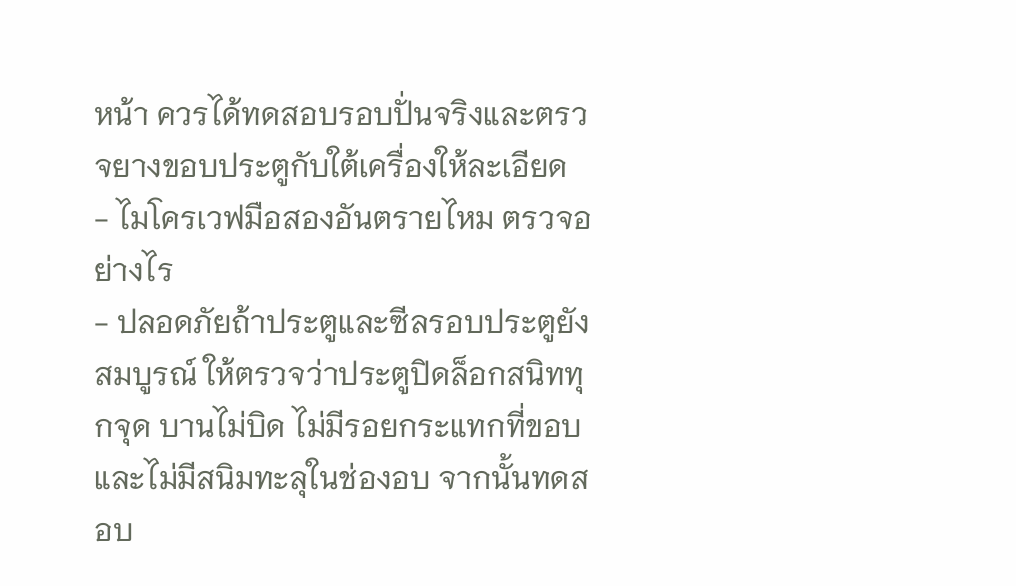หน้า ควรได้ทดสอบรอบปั่นจริงและตรวจยางขอบประตูกับใต้เครื่องให้ละเอียด
- ไมโครเวฟมือสองอันตรายไหม ตรวจอย่างไร
- ปลอดภัยถ้าประตูและซีลรอบประตูยังสมบูรณ์ ให้ตรวจว่าประตูปิดล็อกสนิททุกจุด บานไม่บิด ไม่มีรอยกระแทกที่ขอบ และไม่มีสนิมทะลุในช่องอบ จากนั้นทดสอบ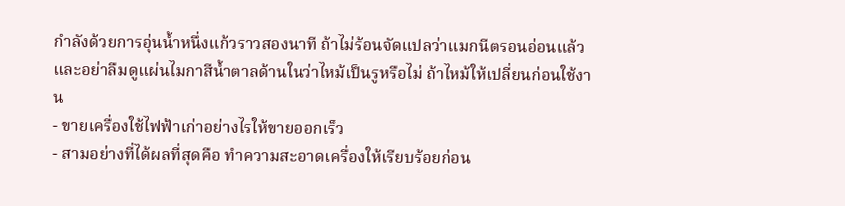กำลังด้วยการอุ่นน้ำหนึ่งแก้วราวสองนาที ถ้าไม่ร้อนจัดแปลว่าแมกนีตรอนอ่อนแล้ว และอย่าลืมดูแผ่นไมกาสีน้ำตาลด้านในว่าไหม้เป็นรูหรือไม่ ถ้าไหม้ให้เปลี่ยนก่อนใช้งาน
- ขายเครื่องใช้ไฟฟ้าเก่าอย่างไรให้ขายออกเร็ว
- สามอย่างที่ได้ผลที่สุดคือ ทำความสะอาดเครื่องให้เรียบร้อยก่อน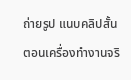ถ่ายรูป แนบคลิปสั้นตอนเครื่องทำงานจริ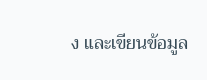ง และเขียนข้อมูล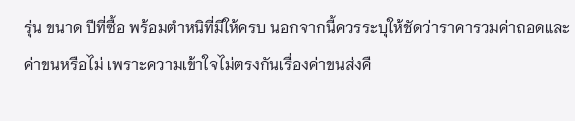รุ่น ขนาด ปีที่ซื้อ พร้อมตำหนิที่มีให้ครบ นอกจากนี้ควรระบุให้ชัดว่าราคารวมค่าถอดและค่าขนหรือไม่ เพราะความเข้าใจไม่ตรงกันเรื่องค่าขนส่งคื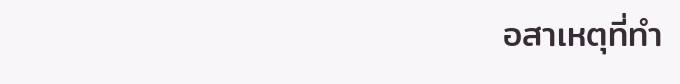อสาเหตุที่ทำ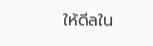ให้ดีลใน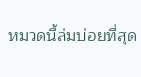หมวดนี้ล่มบ่อยที่สุด